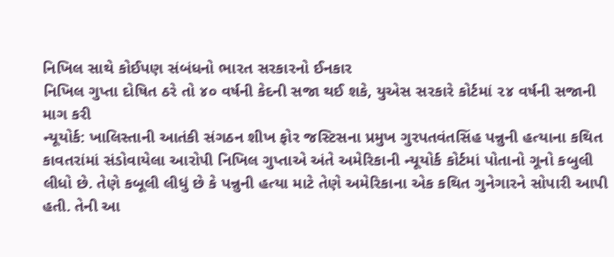નિખિલ સાથે કોઈપણ સંબંધનો ભારત સરકારનો ઈનકાર
નિખિલ ગુપ્તા દોષિત ઠરે તો ૪૦ વર્ષની કેદની સજા થઈ શકે, યુએસ સરકારે કોર્ટમાં ૨૪ વર્ષની સજાની માગ કરી
ન્યૂયોર્ક: ખાલિસ્તાની આતંકી સંગઠન શીખ ફોર જસ્ટિસના પ્રમુખ ગુરપતવંતસિંહ પન્નુની હત્યાના કથિત કાવતરાંમાં સંડોવાયેલા આરોપી નિખિલ ગુપ્તાએ અંતે અમેરિકાની ન્યૂયોર્ક કોર્ટમાં પોતાનો ગૂનો કબુલી લીધો છે. તેણે કબૂલી લીધું છે કે પન્નુની હત્યા માટે તેણે અમેરિકાના એક કથિત ગુનેગારને સોપારી આપી હતી. તેની આ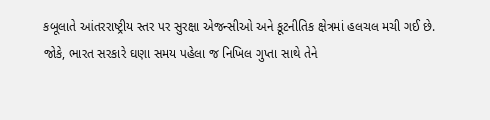કબૂલાતે આંતરરાષ્ટ્રીય સ્તર પર સુરક્ષા એજન્સીઓ અને કૂટનીતિક ક્ષેત્રમાં હલચલ મચી ગઈ છે. જોકે, ભારત સરકારે ઘણા સમય પહેલા જ નિખિલ ગુપ્તા સાથે તેને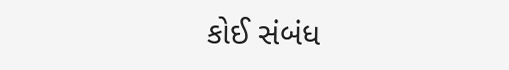કોઈ સંબંધ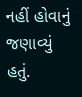નહીં હોવાનું જણાવ્યું હતું.